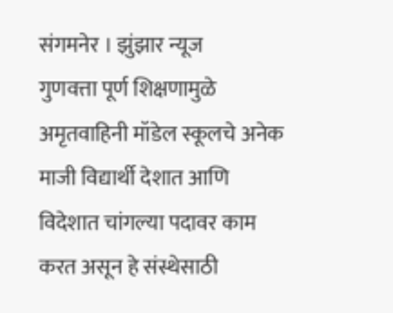संगमनेर । झुंझार न्यूज
गुणवत्ता पूर्ण शिक्षणामुळे अमृतवाहिनी मॉडेल स्कूलचे अनेक माजी विद्यार्थी देशात आणि विदेशात चांगल्या पदावर काम करत असून हे संस्थेसाठी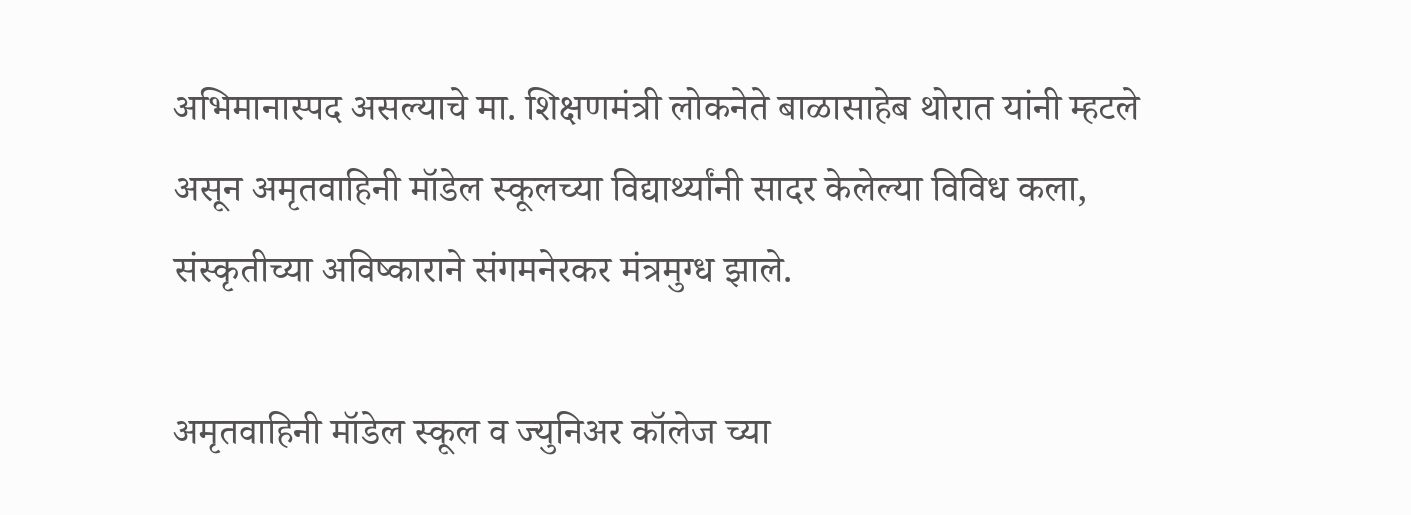अभिमानास्पद असल्याचे मा. शिक्षणमंत्री लोकनेते बाळासाहेब थोरात यांनी म्हटले असून अमृतवाहिनी मॉडेल स्कूलच्या विद्यार्थ्यांनी सादर केलेल्या विविध कला, संस्कृतीच्या अविष्काराने संगमनेरकर मंत्रमुग्ध झाले.

अमृतवाहिनी मॉडेल स्कूल व ज्युनिअर कॉलेज च्या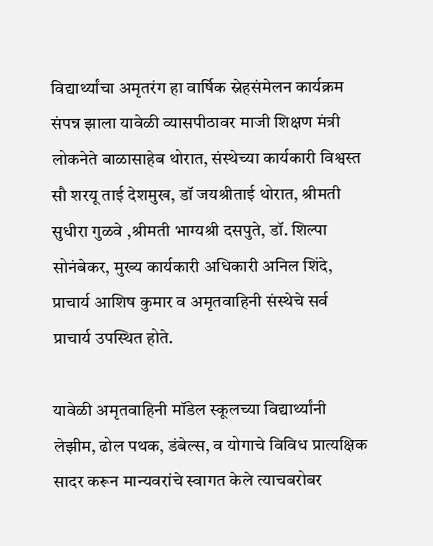विद्यार्थ्यांचा अमृतरंग हा वार्षिक स्नेहसंमेलन कार्यक्रम संपन्न झाला यावेळी व्यासपीठावर माजी शिक्षण मंत्री लोकनेते बाळासाहेब थोरात, संस्थेच्या कार्यकारी विश्वस्त सौ शरयू ताई देशमुख, डॉ जयश्रीताई थोरात, श्रीमती सुधीरा गुळवे ,श्रीमती भाग्यश्री दसपुते, डॉ. शिल्पा सोनंबेकर, मुख्य कार्यकारी अधिकारी अनिल शिंदे, प्राचार्य आशिष कुमार व अमृतवाहिनी संस्थेचे सर्व प्राचार्य उपस्थित होते.

यावेळी अमृतवाहिनी मॉडेल स्कूलच्या विद्यार्थ्यांनी लेझीम, ढोल पथक, डंबेल्स, व योगाचे विविध प्रात्यक्षिक सादर करून मान्यवरांचे स्वागत केले त्याचबरोबर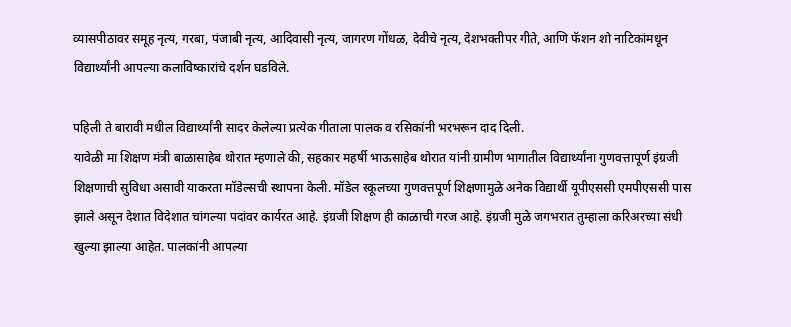व्यासपीठावर समूह नृत्य, गरबा, पंजाबी नृत्य, आदिवासी नृत्य, जागरण गोंधळ, देवीचे नृत्य, देशभक्तीपर गीते, आणि फॅशन शो नाटिकांमधून विद्यार्थ्यांनी आपल्या कलाविष्कारांचे दर्शन घडविले.

पहिली ते बारावी मधील विद्यार्थ्यांनी सादर केलेल्या प्रत्येक गीताला पालक व रसिकांनी भरभरून दाद दिली.
यावेळी मा शिक्षण मंत्री बाळासाहेब थोरात म्हणाले की, सहकार महर्षी भाऊसाहेब थोरात यांनी ग्रामीण भागातील विद्यार्थ्यांना गुणवत्तापूर्ण इंग्रजी शिक्षणाची सुविधा असावी याकरता मॉडेल्सची स्थापना केली. मॉडेल स्कूलच्या गुणवत्तपूर्ण शिक्षणामुळे अनेक विद्यार्थी यूपीएससी एमपीएससी पास झाले असून देशात विदेशात चांगल्या पदांवर कार्यरत आहे. इंग्रजी शिक्षण ही काळाची गरज आहे. इंग्रजी मुळे जगभरात तुम्हाला करिअरच्या संधी खुल्या झाल्या आहेत. पालकांनी आपल्या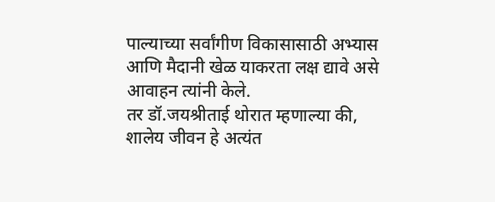पाल्याच्या सर्वांगीण विकासासाठी अभ्यास आणि मैदानी खेळ याकरता लक्ष द्यावे असे आवाहन त्यांनी केले.
तर डॉ.जयश्रीताई थोरात म्हणाल्या की, शालेय जीवन हे अत्यंत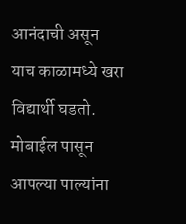आनंदाची असून याच काळामध्ये खरा विद्यार्थी घडतो. मोबाईल पासून आपल्या पाल्यांना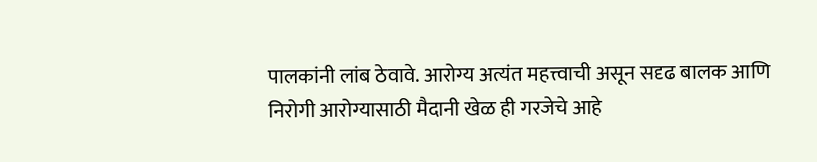पालकांनी लांब ठेवावे. आरोग्य अत्यंत महत्त्वाची असून सदृढ बालक आणि निरोगी आरोग्यासाठी मैदानी खेळ ही गरजेचे आहे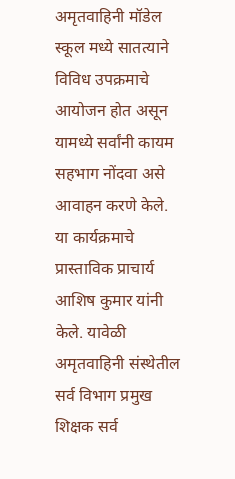अमृतवाहिनी मॉडेल स्कूल मध्ये सातत्याने विविध उपक्रमाचे आयोजन होत असून यामध्ये सर्वांनी कायम सहभाग नोंदवा असे आवाहन करणे केले.
या कार्यक्रमाचे प्रास्ताविक प्राचार्य आशिष कुमार यांनी केले. यावेळी अमृतवाहिनी संस्थेतील सर्व विभाग प्रमुख शिक्षक सर्व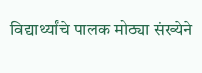विद्यार्थ्यांचे पालक मोठ्या संख्येने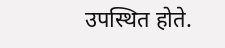उपस्थित होते.